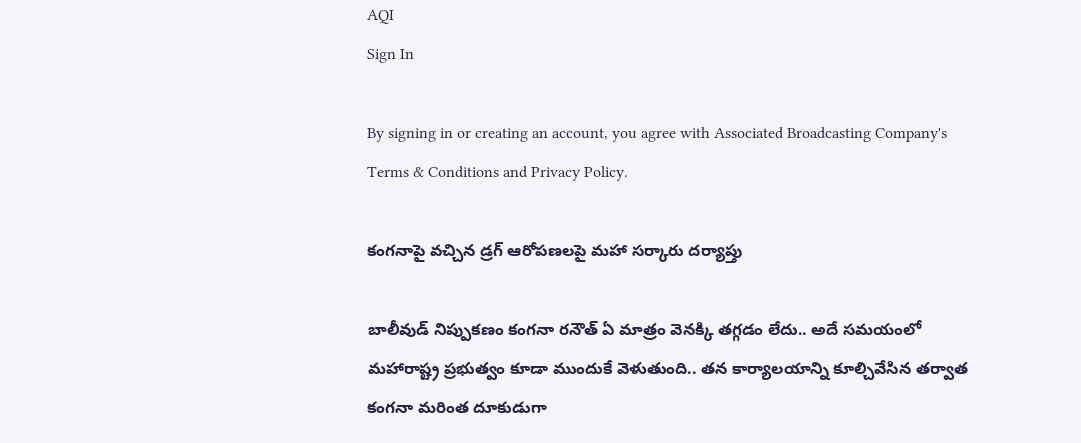AQI
Sign In

By signing in or creating an account, you agree with Associated Broadcasting Company's Terms & Conditions and Privacy Policy.

కంగనాపై వచ్చిన డ్రగ్‌ ఆరోపణలపై మహా సర్కారు దర్యాప్తు

బాలీవుడ్‌ నిప్పుకణం కంగనా రనౌత్‌ ఏ మాత్రం వెనక్కి తగ్గడం లేదు.. అదే సమయంలో మహారాష్ట్ర ప్రభుత్వం కూడా ముందుకే వెళుతుంది.. తన కార్యాలయాన్ని కూల్చివేసిన తర్వాత కంగనా మరింత దూకుడుగా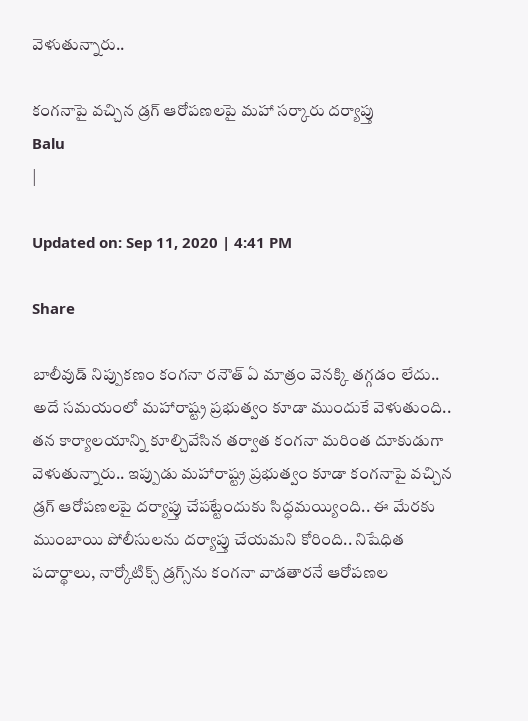వెళుతున్నారు..

కంగనాపై వచ్చిన డ్రగ్‌ ఆరోపణలపై మహా సర్కారు దర్యాప్తు
Balu
|

Updated on: Sep 11, 2020 | 4:41 PM

Share

బాలీవుడ్‌ నిప్పుకణం కంగనా రనౌత్‌ ఏ మాత్రం వెనక్కి తగ్గడం లేదు.. అదే సమయంలో మహారాష్ట్ర ప్రభుత్వం కూడా ముందుకే వెళుతుంది.. తన కార్యాలయాన్ని కూల్చివేసిన తర్వాత కంగనా మరింత దూకుడుగా వెళుతున్నారు.. ఇప్పుడు మహారాష్ట్ర ప్రభుత్వం కూడా కంగనాపై వచ్చిన డ్రగ్‌ ఆరోపణలపై దర్యాప్తు చేపట్టేందుకు సిద్ధమయ్యింది.. ఈ మేరకు ముంబాయి పోలీసులను దర్యాప్తు చేయమని కోరింది.. నిషేధిత పదార్థాలు, నార్కోటిక్స్‌ డ్రగ్స్‌ను కంగనా వాడతారనే ఆరోపణల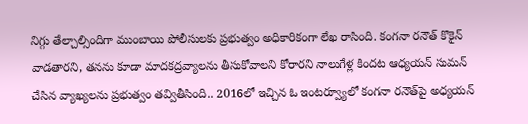నిగ్గు తేల్చాల్సిందిగా ముంబాయి పోలీసులకు ప్రభుత్వం అధికారికంగా లేఖ రాసింది. కంగనా రనౌత్‌ కొకైన్‌ వాడతారని, తనను కూడా మాదకద్రవ్యాలను తీసుకోవాలని కోరారని నాలుగేళ్ల కిందట ఆధ్యయన్‌ సుమన్‌ చేసిన వ్యాఖ్యలను ప్రభుత్వం తవ్వితీసింది.. 2016లో ఇచ్చిన ఓ ఇంటర్వ్యూలో కంగనా రనౌత్‌పై అధ్యయన్‌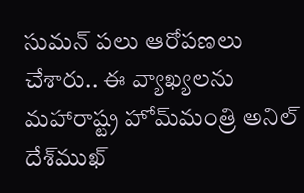సుమన్‌ పలు ఆరోపణలు చేశారు.. ఈ వ్యాఖ్యలను మహారాష్ట్ర హోమ్‌మంత్రి అనిల్‌ దేశ్‌ముఖ్‌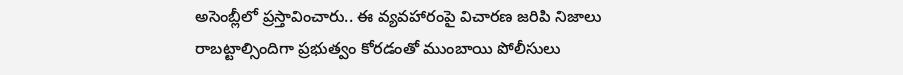అసెంబ్లీలో ప్రస్తావించారు.. ఈ వ్యవహారంపై విచారణ జరిపి నిజాలు రాబట్టాల్సిందిగా ప్రభుత్వం కోరడంతో ముంబాయి పోలీసులు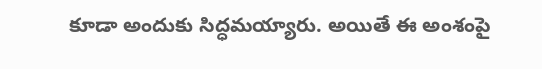కూడా అందుకు సిద్ధమయ్యారు. అయితే ఈ అంశంపై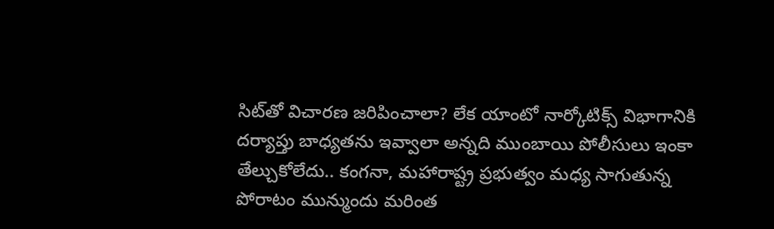సిట్‌తో విచారణ జరిపించాలా? లేక యాంటో నార్కోటిక్స్‌ విభాగానికి దర్యాప్తు బాధ్యతను ఇవ్వాలా అన్నది ముంబాయి పోలీసులు ఇంకా తేల్చుకోలేదు.. కంగనా, మహారాష్ట్ర ప్రభుత్వం మధ్య సాగుతున్న పోరాటం మున్ముందు మరింత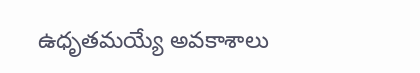ఉధృతమయ్యే అవకాశాలు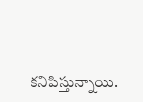కనిపిస్తున్నాయి.